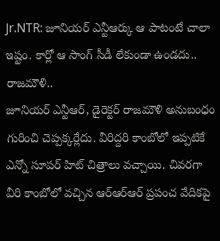Jr.NTR: జూనియర్ ఎన్టీఆర్కు ఆ పాటంటే చాలా ఇష్టం. కార్లో ఆ సాంగ్ సీడీ లేకుండా ఉండదు.. రాజమౌళి..
జూనియర్ ఎన్టీఆర్, డైరెక్టర్ రాజమౌళి అనుబంధం గురించి చెప్పక్కర్లేదు. వీరిద్దరి కాంబోలో ఇప్పటికే ఎన్నో సూపర్ హిట్ చిత్రాలు వచ్చాయి. చివరగా వీరి కాంబోలో వచ్చిన ఆర్ఆర్ఆర్ ప్రపంచ వేదికపై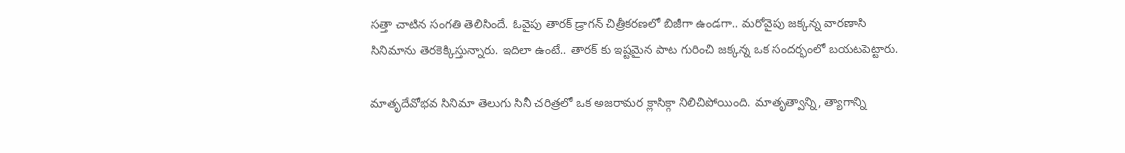సత్తా చాటిన సంగతి తెలిసిందే. ఓవైపు తారక్ డ్రాగన్ చిత్రీకరణలో బిజీగా ఉండగా.. మరోవైపు జక్కన్న వారణాసి సినిమాను తెరకెక్కిస్తున్నారు. ఇదిలా ఉంటే.. తారక్ కు ఇష్టమైన పాట గురించి జక్కన్న ఒక సందర్భంలో బయటపెట్టారు.

మాతృదేవోభవ సినిమా తెలుగు సినీ చరిత్రలో ఒక అజరామర క్లాసిక్గా నిలిచిపోయింది. మాతృత్వాన్ని, త్యాగాన్ని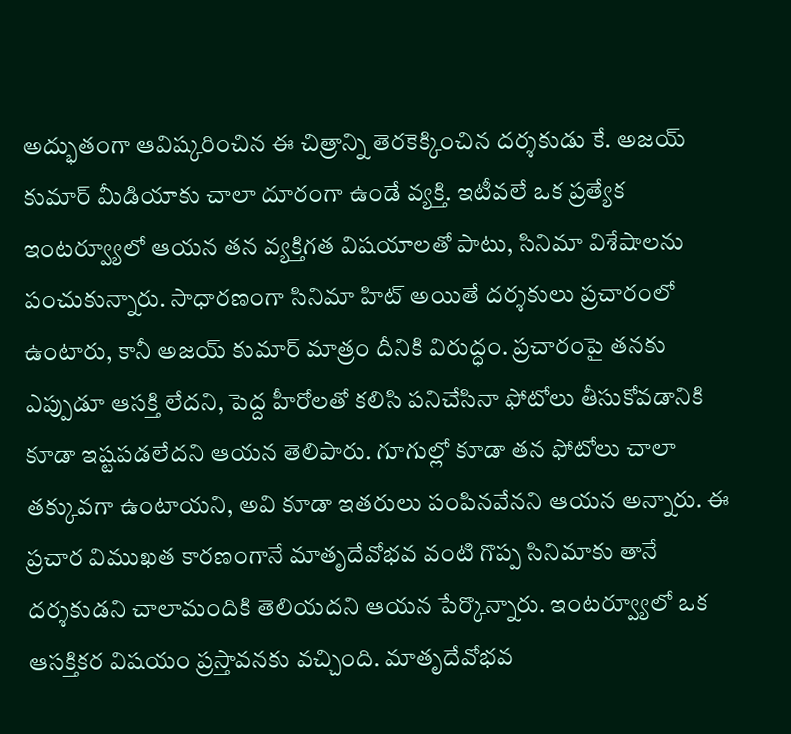అద్భుతంగా ఆవిష్కరించిన ఈ చిత్రాన్ని తెరకెక్కించిన దర్శకుడు కే. అజయ్ కుమార్ మీడియాకు చాలా దూరంగా ఉండే వ్యక్తి. ఇటీవలే ఒక ప్రత్యేక ఇంటర్వ్యూలో ఆయన తన వ్యక్తిగత విషయాలతో పాటు, సినిమా విశేషాలను పంచుకున్నారు. సాధారణంగా సినిమా హిట్ అయితే దర్శకులు ప్రచారంలో ఉంటారు, కానీ అజయ్ కుమార్ మాత్రం దీనికి విరుద్ధం. ప్రచారంపై తనకు ఎప్పుడూ ఆసక్తి లేదని, పెద్ద హీరోలతో కలిసి పనిచేసినా ఫోటోలు తీసుకోవడానికి కూడా ఇష్టపడలేదని ఆయన తెలిపారు. గూగుల్లో కూడా తన ఫోటోలు చాలా తక్కువగా ఉంటాయని, అవి కూడా ఇతరులు పంపినవేనని ఆయన అన్నారు. ఈ ప్రచార విముఖత కారణంగానే మాతృదేవోభవ వంటి గొప్ప సినిమాకు తానే దర్శకుడని చాలామందికి తెలియదని ఆయన పేర్కొన్నారు. ఇంటర్వ్యూలో ఒక ఆసక్తికర విషయం ప్రస్తావనకు వచ్చింది. మాతృదేవోభవ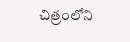చిత్రంలోని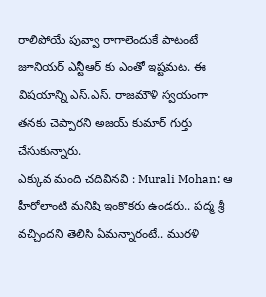రాలిపోయే పువ్వా రాగాలెందుకే పాటంటే జూనియర్ ఎన్టీఆర్ కు ఎంతో ఇష్టమట. ఈ విషయాన్ని ఎస్.ఎస్. రాజమౌళి స్వయంగా తనకు చెప్పారని అజయ్ కుమార్ గుర్తు చేసుకున్నారు.
ఎక్కువ మంది చదివినవి : Murali Mohan: ఆ హీరోలాంటి మనిషి ఇంకొకరు ఉండరు.. పద్మ శ్రీ వచ్చిందని తెలిసి ఏమన్నారంటే.. మురళి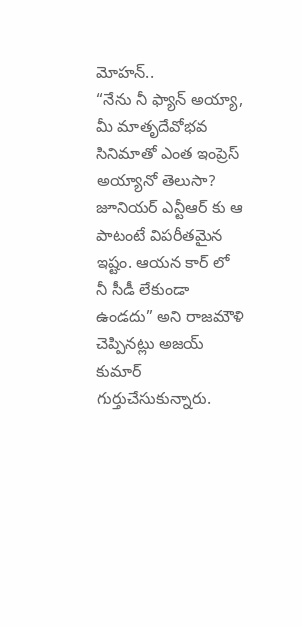మోహన్..
“నేను నీ ఫ్యాన్ అయ్యా, మీ మాతృదేవోభవ సినిమాతో ఎంత ఇంప్రెస్ అయ్యానో తెలుసా? జూనియర్ ఎన్టీఆర్ కు ఆ పాటంటే విపరీతమైన ఇష్టం. ఆయన కార్ లో నీ సీడీ లేకుండా ఉండదు” అని రాజమౌళి చెప్పినట్లు అజయ్ కుమార్ గుర్తుచేసుకున్నారు.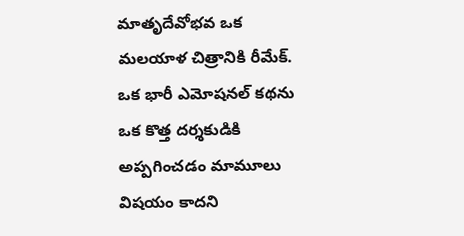మాతృదేవోభవ ఒక మలయాళ చిత్రానికి రీమేక్. ఒక భారీ ఎమోషనల్ కథను ఒక కొత్త దర్శకుడికి అప్పగించడం మామూలు విషయం కాదని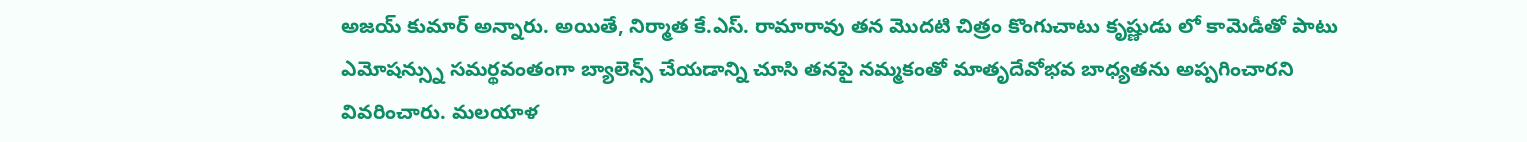అజయ్ కుమార్ అన్నారు. అయితే, నిర్మాత కే.ఎస్. రామారావు తన మొదటి చిత్రం కొంగుచాటు కృష్ణుడు లో కామెడీతో పాటు ఎమోషన్స్ను సమర్థవంతంగా బ్యాలెన్స్ చేయడాన్ని చూసి తనపై నమ్మకంతో మాతృదేవోభవ బాధ్యతను అప్పగించారని వివరించారు. మలయాళ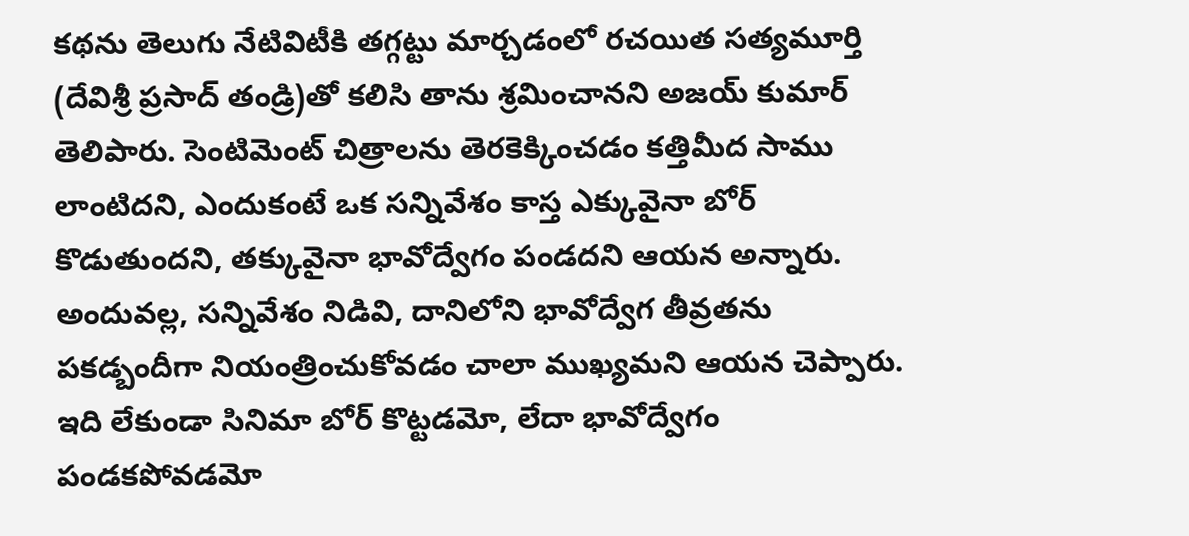కథను తెలుగు నేటివిటీకి తగ్గట్టు మార్చడంలో రచయిత సత్యమూర్తి (దేవిశ్రీ ప్రసాద్ తండ్రి)తో కలిసి తాను శ్రమించానని అజయ్ కుమార్ తెలిపారు. సెంటిమెంట్ చిత్రాలను తెరకెక్కించడం కత్తిమీద సాము లాంటిదని, ఎందుకంటే ఒక సన్నివేశం కాస్త ఎక్కువైనా బోర్ కొడుతుందని, తక్కువైనా భావోద్వేగం పండదని ఆయన అన్నారు. అందువల్ల, సన్నివేశం నిడివి, దానిలోని భావోద్వేగ తీవ్రతను పకడ్బందీగా నియంత్రించుకోవడం చాలా ముఖ్యమని ఆయన చెప్పారు. ఇది లేకుండా సినిమా బోర్ కొట్టడమో, లేదా భావోద్వేగం పండకపోవడమో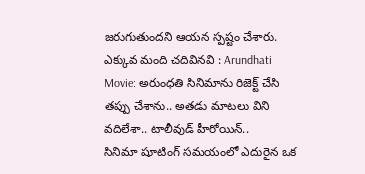జరుగుతుందని ఆయన స్పష్టం చేశారు.
ఎక్కువ మంది చదివినవి : Arundhati Movie: అరుంధతి సినిమాను రిజెక్ట్ చేసి తప్పు చేశాను.. అతడు మాటలు విని వదిలేశా.. టాలీవుడ్ హీరోయిన్..
సినిమా షూటింగ్ సమయంలో ఎదురైన ఒక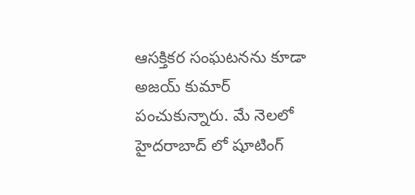ఆసక్తికర సంఘటనను కూడా అజయ్ కుమార్ పంచుకున్నారు. మే నెలలో హైదరాబాద్ లో షూటింగ్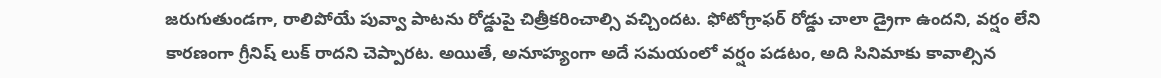జరుగుతుండగా, రాలిపోయే పువ్వా పాటను రోడ్డుపై చిత్రీకరించాల్సి వచ్చిందట. ఫోటోగ్రాఫర్ రోడ్డు చాలా డ్రైగా ఉందని, వర్షం లేని కారణంగా గ్రీనిష్ లుక్ రాదని చెప్పారట. అయితే, అనూహ్యంగా అదే సమయంలో వర్షం పడటం, అది సినిమాకు కావాల్సిన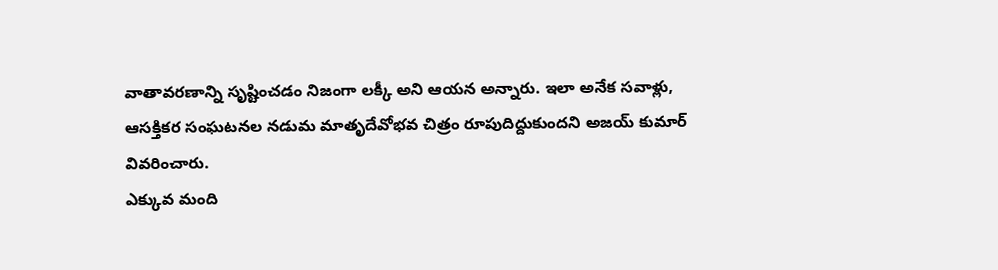వాతావరణాన్ని సృష్టించడం నిజంగా లక్కీ అని ఆయన అన్నారు. ఇలా అనేక సవాళ్లు, ఆసక్తికర సంఘటనల నడుమ మాతృదేవోభవ చిత్రం రూపుదిద్దుకుందని అజయ్ కుమార్ వివరించారు.
ఎక్కువ మంది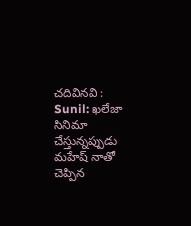చదివినవి : Sunil: ఖలేజా సినిమా చేస్తున్నప్పుడు మహేష్ నాతో చెప్పిన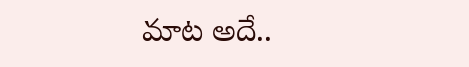మాట అదే..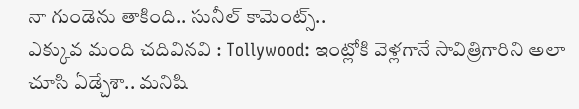నా గుండెను తాకింది.. సునీల్ కామెంట్స్..
ఎక్కువ మంది చదివినవి : Tollywood: ఇంట్లోకి వెళ్లగానే సావిత్రిగారిని అలా చూసి ఏడ్చేశా.. మనిషి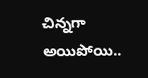చిన్నగా అయిపోయి..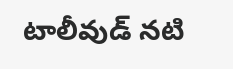టాలీవుడ్ నటి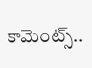కామెంట్స్..